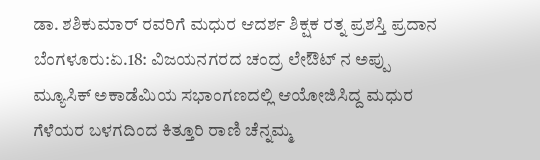ಡಾ. ಶಶಿಕುಮಾರ್ ರವರಿಗೆ ಮಧುರ ಆದರ್ಶ ಶಿಕ್ಷಕ ರತ್ನ ಪ್ರಶಸ್ತಿ ಪ್ರದಾನ
ಬೆಂಗಳೂರು:ಏ.18: ವಿಜಯನಗರದ ಚಂದ್ರ ಲೇಔಟ್ ನ ಅಪ್ಪು ಮ್ಯೂಸಿಕ್ ಅಕಾಡೆಮಿಯ ಸಭಾಂಗಣದಲ್ಲಿ ಆಯೋಜಿಸಿದ್ದ ಮಧುರ ಗೆಳೆಯರ ಬಳಗದಿಂದ ಕಿತ್ತೂರಿ ರಾಣಿ ಚೆನ್ನಮ್ಮ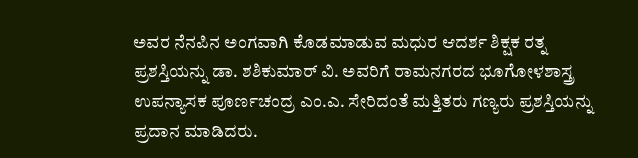ಅವರ ನೆನಪಿನ ಅಂಗವಾಗಿ ಕೊಡಮಾಡುವ ಮಧುರ ಆದರ್ಶ ಶಿಕ್ಷಕ ರತ್ನ ಪ್ರಶಸ್ತಿಯನ್ನು ಡಾ. ಶಶಿಕುಮಾರ್ ವಿ. ಅವರಿಗೆ ರಾಮನಗರದ ಭೂಗೋಳಶಾಸ್ತ್ರ ಉಪನ್ಯಾಸಕ ಪೂರ್ಣಚಂದ್ರ ಎಂ.ಎ. ಸೇರಿದಂತೆ ಮತ್ತಿತರು ಗಣ್ಯರು ಪ್ರಶಸ್ತಿಯನ್ನು ಪ್ರದಾನ ಮಾಡಿದರು.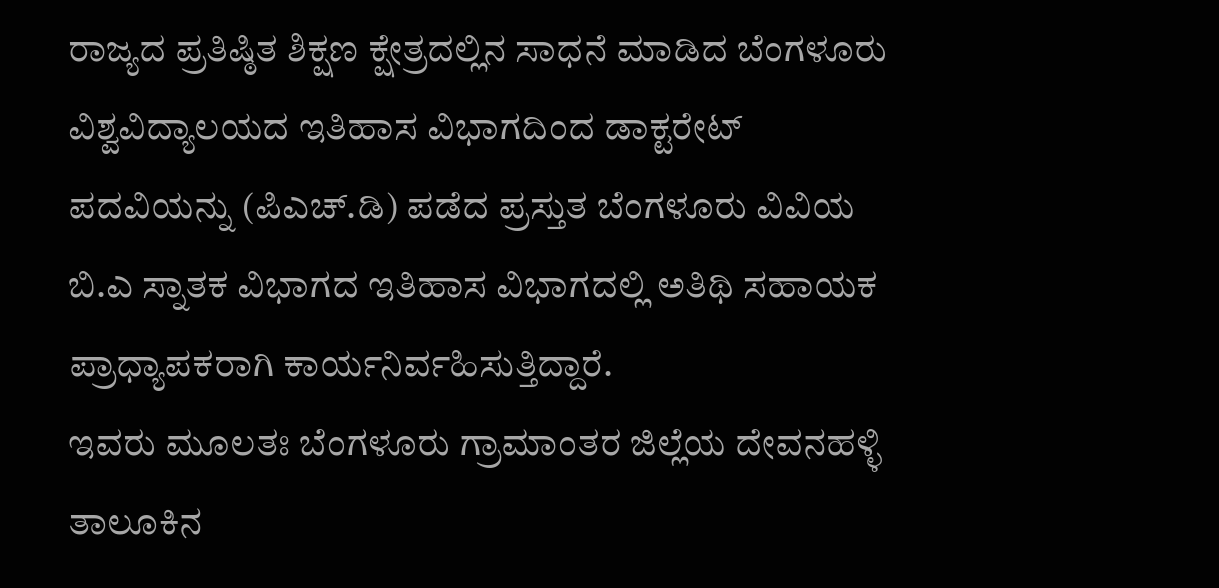ರಾಜ್ಯದ ಪ್ರತಿಷ್ಠಿತ ಶಿಕ್ಷಣ ಕ್ಷೇತ್ರದಲ್ಲಿನ ಸಾಧನೆ ಮಾಡಿದ ಬೆಂಗಳೂರು ವಿಶ್ವವಿದ್ಯಾಲಯದ ಇತಿಹಾಸ ವಿಭಾಗದಿಂದ ಡಾಕ್ಟರೇಟ್ ಪದವಿಯನ್ನು (ಪಿಎಚ್.ಡಿ) ಪಡೆದ ಪ್ರಸ್ತುತ ಬೆಂಗಳೂರು ವಿವಿಯ ಬಿ.ಎ ಸ್ನಾತಕ ವಿಭಾಗದ ಇತಿಹಾಸ ವಿಭಾಗದಲ್ಲಿ ಅತಿಥಿ ಸಹಾಯಕ ಪ್ರಾಧ್ಯಾಪಕರಾಗಿ ಕಾರ್ಯನಿರ್ವಹಿಸುತ್ತಿದ್ದಾರೆ.
ಇವರು ಮೂಲತಃ ಬೆಂಗಳೂರು ಗ್ರಾಮಾಂತರ ಜಿಲ್ಲೆಯ ದೇವನಹಳ್ಳಿ ತಾಲೂಕಿನ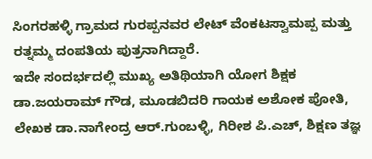ಸಿಂಗರಹಳ್ಳಿ ಗ್ರಾಮದ ಗುರಪ್ಪನವರ ಲೇಟ್ ವೆಂಕಟಸ್ವಾಮಪ್ಪ ಮತ್ತು ರತ್ನಮ್ಮ ದಂಪತಿಯ ಪುತ್ರನಾಗಿದ್ದಾರೆ.
ಇದೇ ಸಂದರ್ಭದಲ್ಲಿ ಮುಖ್ಯ ಅತಿಥಿಯಾಗಿ ಯೋಗ ಶಿಕ್ಷಕ ಡಾ.ಜಯರಾಮ್ ಗೌಡ, ಮೂಡಬಿದರಿ ಗಾಯಕ ಅಶೋಕ ಪೋತಿ, ಲೇಖಕ ಡಾ.ನಾಗೇಂದ್ರ ಆರ್.ಗುಂಬಳ್ಳಿ, ಗಿರೀಶ ಪಿ.ಎಚ್, ಶಿಕ್ಷಣ ತಜ್ಞ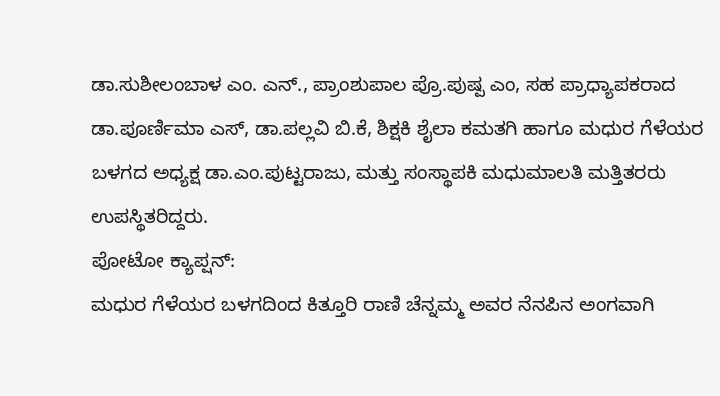ಡಾ.ಸುಶೀಲಂಬಾಳ ಎಂ. ಎನ್., ಪ್ರಾಂಶುಪಾಲ ಪ್ರೊ.ಪುಷ್ಪ ಎಂ, ಸಹ ಪ್ರಾಧ್ಯಾಪಕರಾದ ಡಾ.ಪೂರ್ಣಿಮಾ ಎಸ್, ಡಾ.ಪಲ್ಲವಿ ಬಿ.ಕೆ, ಶಿಕ್ಷಕಿ ಶೈಲಾ ಕಮತಗಿ ಹಾಗೂ ಮಧುರ ಗೆಳೆಯರ ಬಳಗದ ಅಧ್ಯಕ್ಷ ಡಾ.ಎಂ.ಪುಟ್ಟರಾಜು, ಮತ್ತು ಸಂಸ್ಥಾಪಕಿ ಮಧುಮಾಲತಿ ಮತ್ತಿತರರು ಉಪಸ್ಥಿತರಿದ್ದರು.
ಪೋಟೋ ಕ್ಯಾಪ್ಷನ್:
ಮಧುರ ಗೆಳೆಯರ ಬಳಗದಿಂದ ಕಿತ್ತೂರಿ ರಾಣಿ ಚೆನ್ನಮ್ಮ ಅವರ ನೆನಪಿನ ಅಂಗವಾಗಿ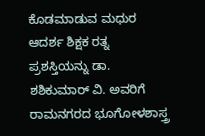ಕೊಡಮಾಡುವ ಮಧುರ ಆದರ್ಶ ಶಿಕ್ಷಕ ರತ್ನ ಪ್ರಶಸ್ತಿಯನ್ನು ಡಾ. ಶಶಿಕುಮಾರ್ ವಿ. ಅವರಿಗೆ ರಾಮನಗರದ ಭೂಗೋಳಶಾಸ್ತ್ರ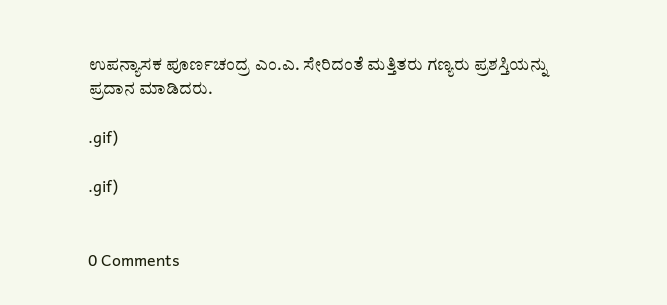ಉಪನ್ಯಾಸಕ ಪೂರ್ಣಚಂದ್ರ ಎಂ.ಎ. ಸೇರಿದಂತೆ ಮತ್ತಿತರು ಗಣ್ಯರು ಪ್ರಶಸ್ತಿಯನ್ನು ಪ್ರದಾನ ಮಾಡಿದರು.

.gif)

.gif)


0 Comments